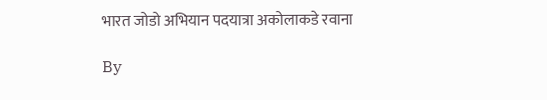भारत जोडो अभियान पदयात्रा अकोलाकडे रवाना

By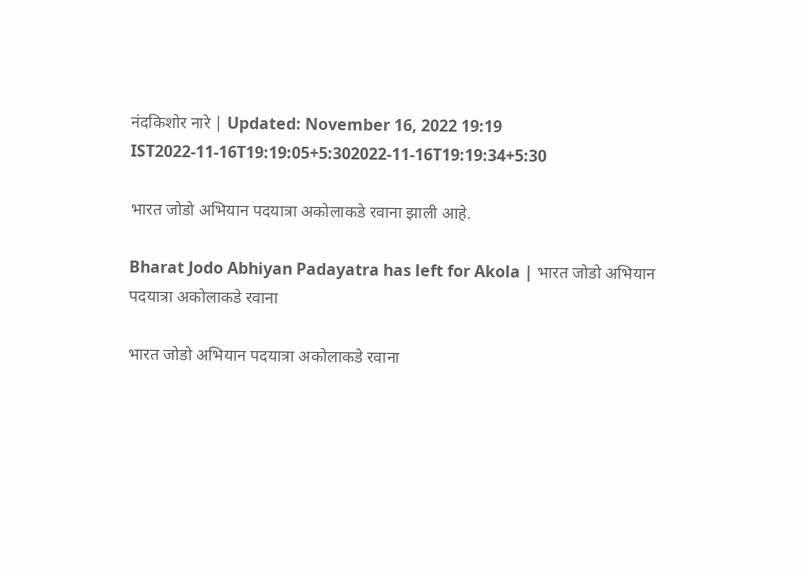नंदकिशोर नारे | Updated: November 16, 2022 19:19 IST2022-11-16T19:19:05+5:302022-11-16T19:19:34+5:30

भारत जोडो अभियान पदयात्रा अकोलाकडे रवाना झाली आहे.

Bharat Jodo Abhiyan Padayatra has left for Akola | भारत जोडो अभियान पदयात्रा अकोलाकडे रवाना

भारत जोडो अभियान पदयात्रा अकोलाकडे रवाना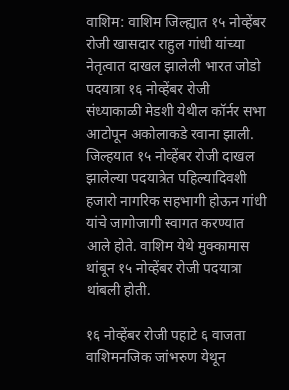वाशिम: वाशिम जिल्ह्यात १५ नोव्हेंबर रोजी खासदार राहुल गांधी यांच्या नेतृत्वात दाखल झालेली भारत जोडो पदयात्रा १६ नोव्हेंबर रोजी संध्याकाळी मेडशी येथील कॉर्नर सभा आटोपून अकोलाकडे रवाना झाली.  जिल्हयात १५ नोव्हेंबर रोजी दाखल झालेल्या पदयात्रेत पहिल्यादिवशी हजारो नागरिक सहभागी होऊन गांधी यांचे जागोजागी स्वागत करण्यात आले होते. वाशिम येथे मुक्कामास थांबून १५ नोव्हेंबर रोजी पदयात्रा थांबली होती.

१६ नोव्हेंबर रोजी पहाटे ६ वाजता वाशिमनजिक जांभरुण येथून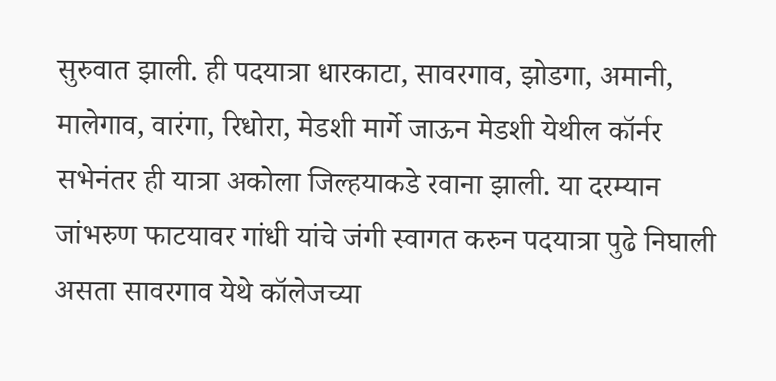सुरुवात झाली. ही पदयात्रा धारकाटा, सावरगाव, झोडगा, अमानी, मालेगाव, वारंगा, रिधोरा, मेडशी मार्गे जाऊन मेडशी येथील कॉर्नर सभेनंतर ही यात्रा अकोला जिल्हयाकडे रवाना झाली. या दरम्यान जांभरुण फाटयावर गांधी यांचे जंगी स्वागत करुन पदयात्रा पुढे निघाली असता सावरगाव येथे कॉलेजच्या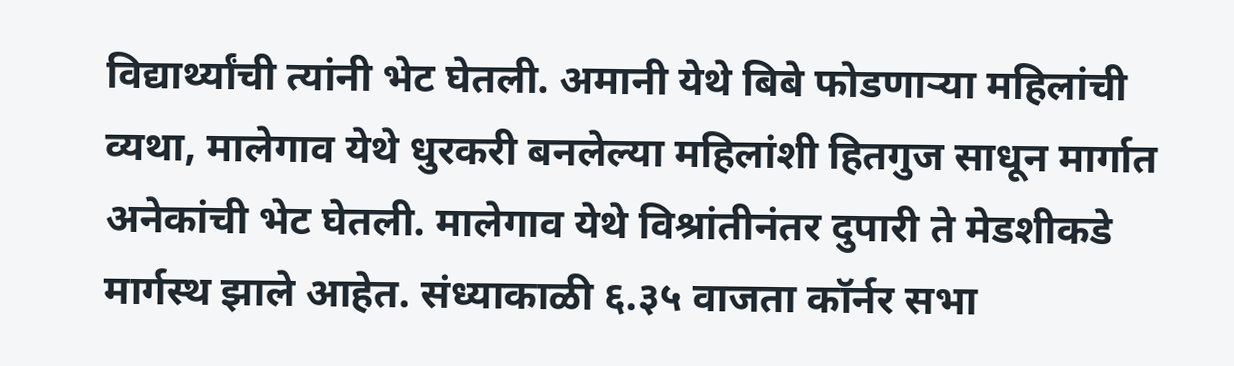विद्यार्थ्यांची त्यांनी भेट घेतली. अमानी येथे बिबे फोडणाऱ्या महिलांची व्यथा, मालेगाव येथे धुरकरी बनलेल्या महिलांशी हितगुज साधून मार्गात अनेकांची भेट घेतली. मालेगाव येथे विश्रांतीनंतर दुपारी ते मेडशीकडे मार्गस्थ झाले आहेत. संध्याकाळी ६.३५ वाजता कॉर्नर सभा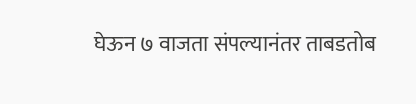घेऊन ७ वाजता संपल्यानंतर ताबडतोब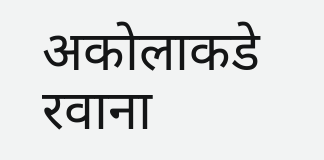अकोलाकडे रवाना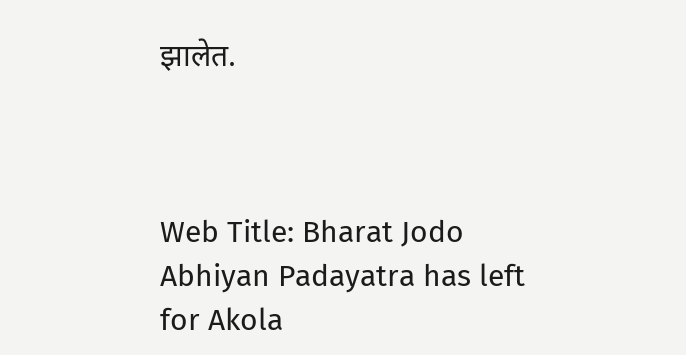झालेत.



Web Title: Bharat Jodo Abhiyan Padayatra has left for Akola